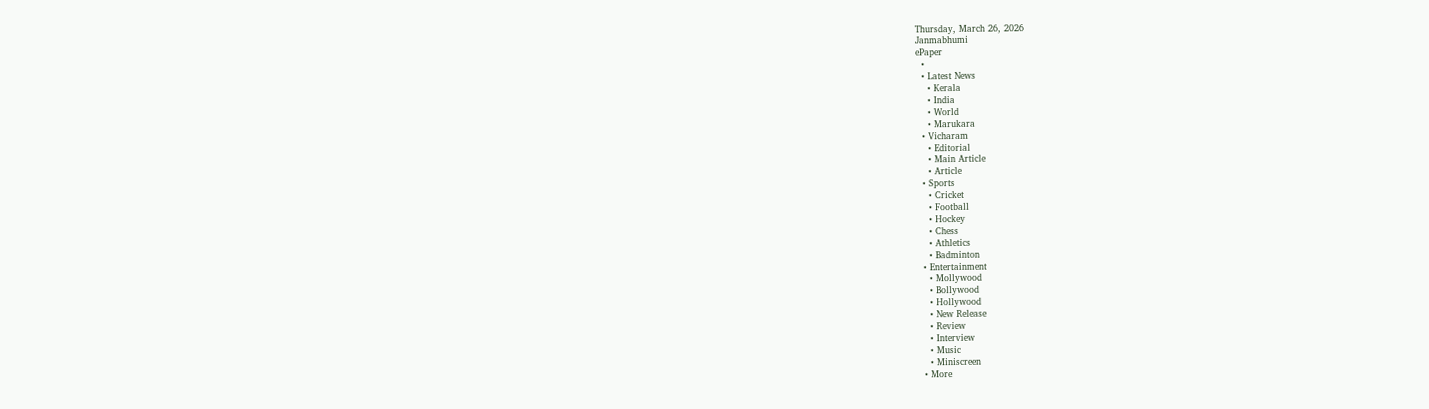Thursday, March 26, 2026
Janmabhumi
ePaper
  •
  • Latest News
    • Kerala
    • India
    • World
    • Marukara
  • Vicharam
    • Editorial
    • Main Article
    • Article
  • Sports
    • Cricket
    • Football
    • Hockey
    • Chess
    • Athletics
    • Badminton
  • Entertainment
    • Mollywood
    • Bollywood
    • Hollywood
    • New Release
    • Review
    • Interview
    • Music
    • Miniscreen
  • More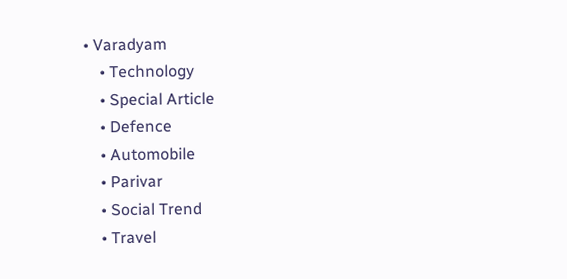• Varadyam
    • Technology
    • Special Article
    • Defence
    • Automobile
    • Parivar
    • Social Trend
    • Travel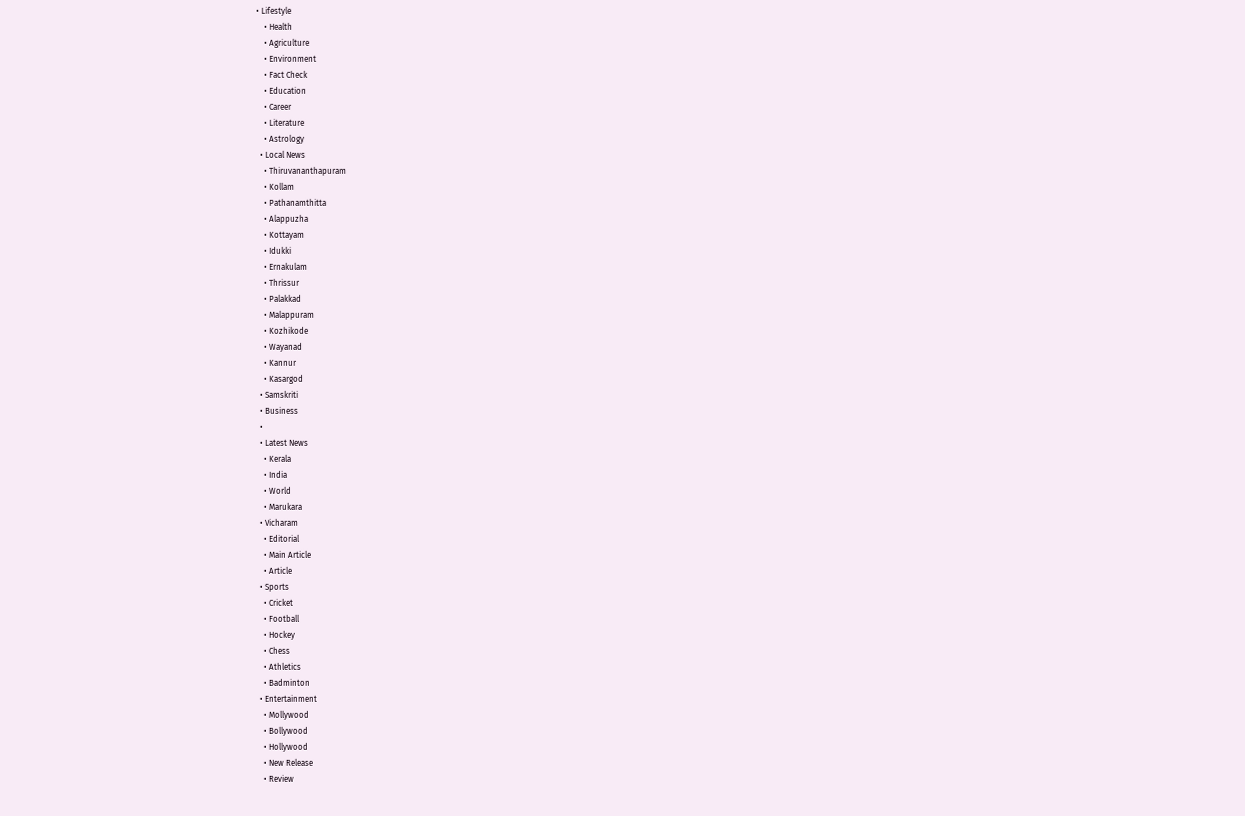• Lifestyle
    • Health
    • Agriculture
    • Environment
    • Fact Check
    • Education
    • Career
    • Literature
    • Astrology
  • Local News
    • Thiruvananthapuram
    • Kollam
    • Pathanamthitta
    • Alappuzha
    • Kottayam
    • Idukki
    • Ernakulam
    • Thrissur
    • Palakkad
    • Malappuram
    • Kozhikode
    • Wayanad
    • Kannur
    • Kasargod
  • Samskriti
  • Business
  •
  • Latest News
    • Kerala
    • India
    • World
    • Marukara
  • Vicharam
    • Editorial
    • Main Article
    • Article
  • Sports
    • Cricket
    • Football
    • Hockey
    • Chess
    • Athletics
    • Badminton
  • Entertainment
    • Mollywood
    • Bollywood
    • Hollywood
    • New Release
    • Review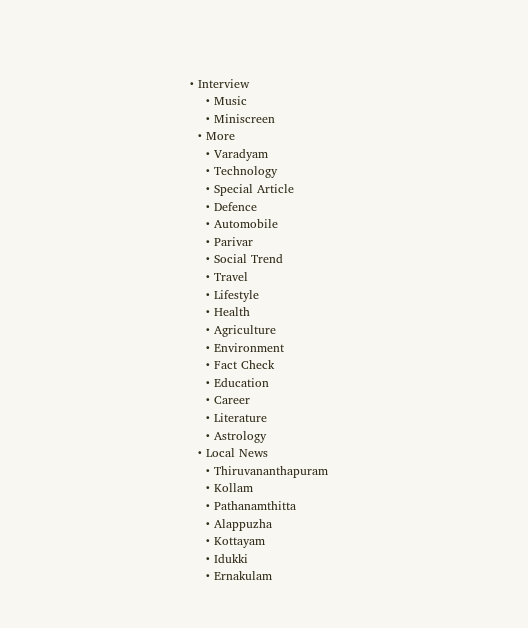• Interview
    • Music
    • Miniscreen
  • More
    • Varadyam
    • Technology
    • Special Article
    • Defence
    • Automobile
    • Parivar
    • Social Trend
    • Travel
    • Lifestyle
    • Health
    • Agriculture
    • Environment
    • Fact Check
    • Education
    • Career
    • Literature
    • Astrology
  • Local News
    • Thiruvananthapuram
    • Kollam
    • Pathanamthitta
    • Alappuzha
    • Kottayam
    • Idukki
    • Ernakulam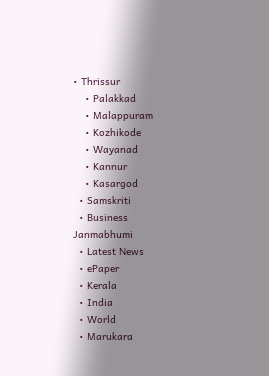• Thrissur
    • Palakkad
    • Malappuram
    • Kozhikode
    • Wayanad
    • Kannur
    • Kasargod
  • Samskriti
  • Business
Janmabhumi
  • Latest News
  • ePaper
  • Kerala
  • India
  • World
  • Marukara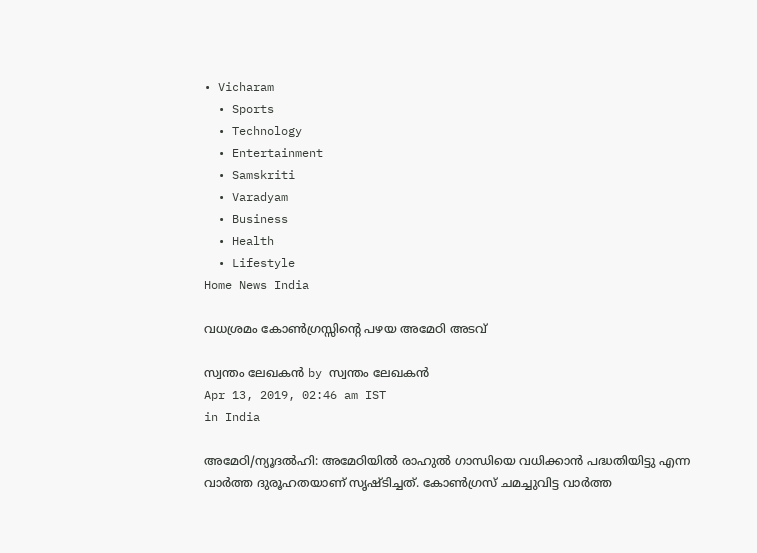• Vicharam
  • Sports
  • Technology
  • Entertainment
  • Samskriti
  • Varadyam
  • Business
  • Health
  • Lifestyle
Home News India

വധശ്രമം കോണ്‍ഗ്രസ്സിന്റെ പഴയ അമേഠി അടവ്

സ്വന്തം ലേഖകന്‍ by സ്വന്തം ലേഖകന്‍
Apr 13, 2019, 02:46 am IST
in India

അമേഠി/ന്യൂദല്‍ഹി: അമേഠിയില്‍ രാഹുല്‍ ഗാന്ധിയെ വധിക്കാന്‍ പദ്ധതിയിട്ടു എന്ന വാര്‍ത്ത ദുരൂഹതയാണ് സൃഷ്ടിച്ചത്. കോണ്‍ഗ്രസ് ചമച്ചുവിട്ട വാര്‍ത്ത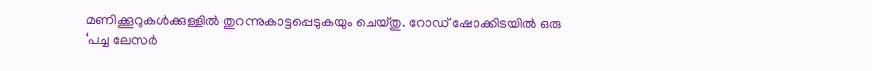മണിക്കൂറുകള്‍ക്കുള്ളില്‍ തുറന്നുകാട്ടപ്പെടുകയും ചെയ്തു. റോഡ് ഷോക്കിടയില്‍ ഒരു ‘പച്ച ലേസര്‍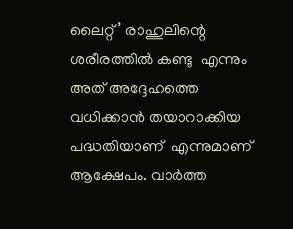ലൈറ്റ്’ രാഹുലിന്റെ ശരീരത്തില്‍ കണ്ടു  എന്നും അത് അദ്ദേഹത്തെ  വധിക്കാന്‍ തയാറാക്കിയ പദ്ധതിയാണ്  എന്നുമാണ് ആക്ഷേപം. വാര്‍ത്ത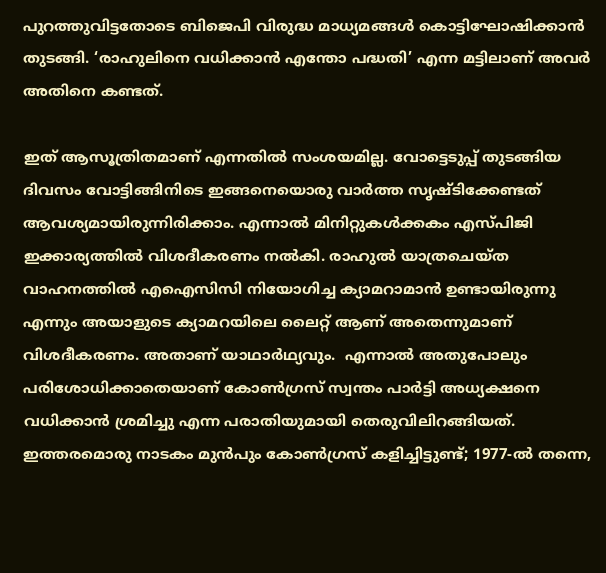പുറത്തുവിട്ടതോടെ ബിജെപി വിരുദ്ധ മാധ്യമങ്ങള്‍ കൊട്ടിഘോഷിക്കാന്‍ തുടങ്ങി. ‘രാഹുലിനെ വധിക്കാന്‍ എന്തോ പദ്ധതി’ എന്ന മട്ടിലാണ് അവര്‍ അതിനെ കണ്ടത്.

ഇത് ആസൂത്രിതമാണ് എന്നതില്‍ സംശയമില്ല. വോട്ടെടുപ്പ് തുടങ്ങിയ ദിവസം വോട്ടിങ്ങിനിടെ ഇങ്ങനെയൊരു വാര്‍ത്ത സൃഷ്ടിക്കേണ്ടത് ആവശ്യമായിരുന്നിരിക്കാം. എന്നാല്‍ മിനിറ്റുകള്‍ക്കകം എസ്പിജി ഇക്കാര്യത്തില്‍ വിശദീകരണം നല്‍കി. രാഹുല്‍ യാത്രചെയ്ത വാഹനത്തില്‍ എഐസിസി നിയോഗിച്ച ക്യാമറാമാന്‍ ഉണ്ടായിരുന്നു എന്നും അയാളുടെ ക്യാമറയിലെ ലൈറ്റ് ആണ് അതെന്നുമാണ് വിശദീകരണം. അതാണ് യാഥാര്‍ഥ്യവും.  എന്നാല്‍ അതുപോലും പരിശോധിക്കാതെയാണ് കോണ്‍ഗ്രസ് സ്വന്തം പാര്‍ട്ടി അധ്യക്ഷനെ വധിക്കാന്‍ ശ്രമിച്ചു എന്ന പരാതിയുമായി തെരുവിലിറങ്ങിയത്. ഇത്തരമൊരു നാടകം മുന്‍പും കോണ്‍ഗ്രസ് കളിച്ചിട്ടുണ്ട്; 1977-ല്‍ തന്നെ,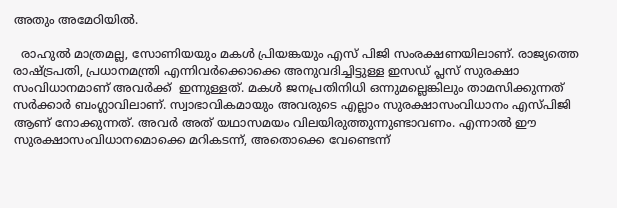അതും അമേഠിയില്‍.

  രാഹുല്‍ മാത്രമല്ല, സോണിയയും മകള്‍ പ്രിയങ്കയും എസ് പിജി സംരക്ഷണയിലാണ്. രാജ്യത്തെ രാഷ്‌ട്രപതി, പ്രധാനമന്ത്രി എന്നിവര്‍ക്കൊക്കെ അനുവദിച്ചിട്ടുള്ള ഇസഡ് പ്ലസ് സുരക്ഷാ സംവിധാനമാണ് അവര്‍ക്ക്  ഇന്നുള്ളത്. മകള്‍ ജനപ്രതിനിധി ഒന്നുമല്ലെങ്കിലും താമസിക്കുന്നത് സര്‍ക്കാര്‍ ബംഗ്ലാവിലാണ്. സ്വാഭാവികമായും അവരുടെ എല്ലാം സുരക്ഷാസംവിധാനം എസ്പിജി ആണ് നോക്കുന്നത്. അവര്‍ അത് യഥാസമയം വിലയിരുത്തുന്നുണ്ടാവണം. എന്നാല്‍ ഈ സുരക്ഷാസംവിധാനമൊക്കെ മറികടന്ന്, അതൊക്കെ വേണ്ടെന്ന്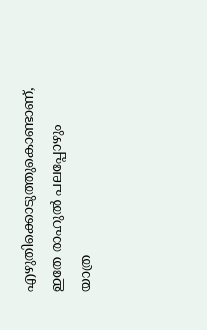എഴുതിക്കൊടുത്തുകൊണ്ടാണ്, ഇതേ രാഹുല്‍ പലപ്പോഴും യാത്ര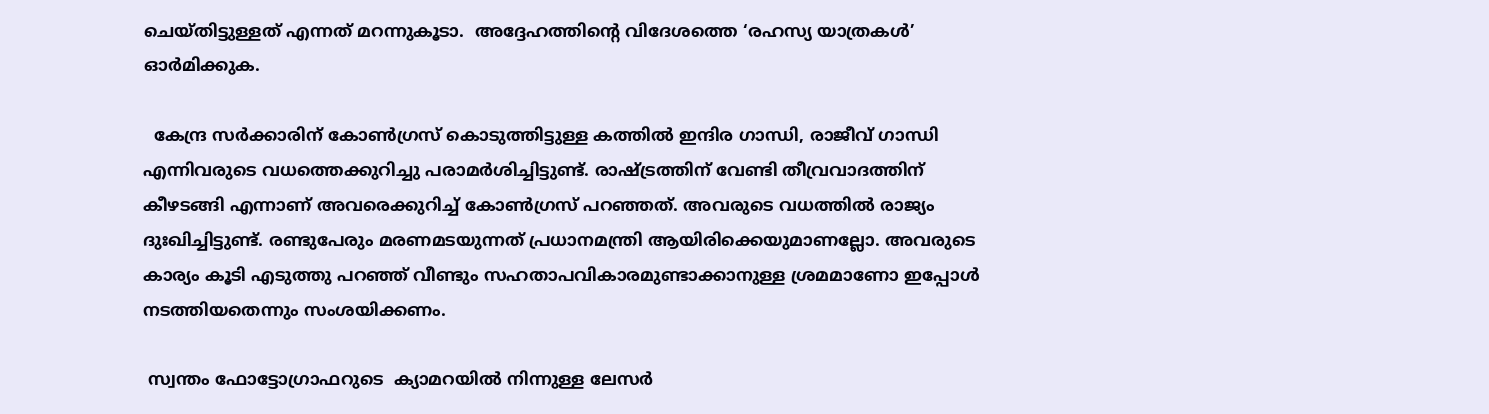ചെയ്തിട്ടുള്ളത് എന്നത് മറന്നുകൂടാ.  അദ്ദേഹത്തിന്റെ വിദേശത്തെ ‘രഹസ്യ യാത്രകള്‍’ ഓര്‍മിക്കുക.

  കേന്ദ്ര സര്‍ക്കാരിന് കോണ്‍ഗ്രസ് കൊടുത്തിട്ടുള്ള കത്തില്‍ ഇന്ദിര ഗാന്ധി, രാജീവ് ഗാന്ധി എന്നിവരുടെ വധത്തെക്കുറിച്ചു പരാമര്‍ശിച്ചിട്ടുണ്ട്. രാഷ്‌ട്രത്തിന് വേണ്ടി തീവ്രവാദത്തിന് കീഴടങ്ങി എന്നാണ് അവരെക്കുറിച്ച് കോണ്‍ഗ്രസ് പറഞ്ഞത്. അവരുടെ വധത്തില്‍ രാജ്യം ദുഃഖിച്ചിട്ടുണ്ട്. രണ്ടുപേരും മരണമടയുന്നത് പ്രധാനമന്ത്രി ആയിരിക്കെയുമാണല്ലോ. അവരുടെ കാര്യം കൂടി എടുത്തു പറഞ്ഞ് വീണ്ടും സഹതാപവികാരമുണ്ടാക്കാനുള്ള ശ്രമമാണോ ഇപ്പോള്‍ നടത്തിയതെന്നും സംശയിക്കണം.

 സ്വന്തം ഫോട്ടോഗ്രാഫറുടെ  ക്യാമറയില്‍ നിന്നുള്ള ലേസര്‍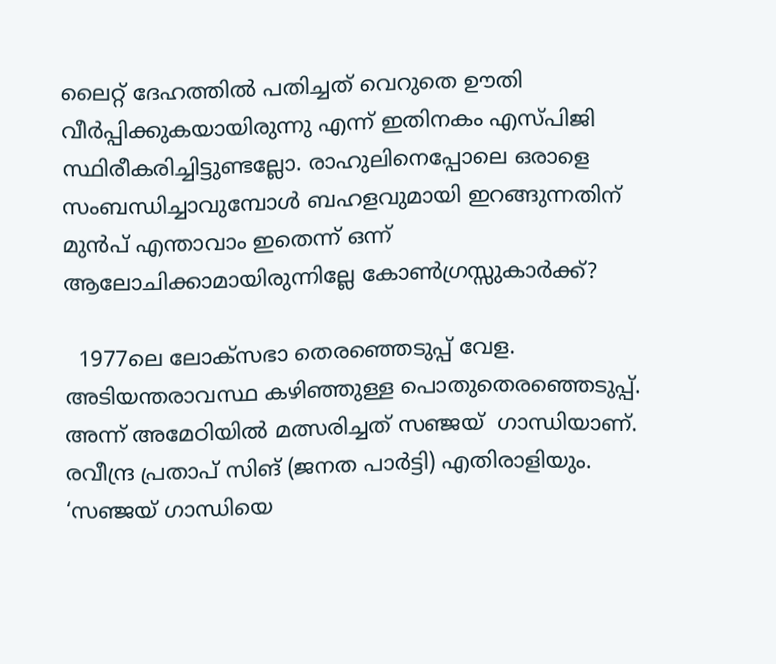ലൈറ്റ് ദേഹത്തില്‍ പതിച്ചത് വെറുതെ ഊതി വീര്‍പ്പിക്കുകയായിരുന്നു എന്ന് ഇതിനകം എസ്പിജി സ്ഥിരീകരിച്ചിട്ടുണ്ടല്ലോ. രാഹുലിനെപ്പോലെ ഒരാളെ സംബന്ധിച്ചാവുമ്പോള്‍ ബഹളവുമായി ഇറങ്ങുന്നതിന് മുന്‍പ് എന്താവാം ഇതെന്ന് ഒന്ന് ആലോചിക്കാമായിരുന്നില്ലേ കോണ്‍ഗ്രസ്സുകാര്‍ക്ക്?

  1977ലെ ലോക്‌സഭാ തെരഞ്ഞെടുപ്പ് വേള. അടിയന്തരാവസ്ഥ കഴിഞ്ഞുള്ള പൊതുതെരഞ്ഞെടുപ്പ്. അന്ന് അമേഠിയില്‍ മത്സരിച്ചത് സഞ്ജയ്  ഗാന്ധിയാണ്.  രവീന്ദ്ര പ്രതാപ് സിങ് (ജനത പാര്‍ട്ടി) എതിരാളിയും. ‘സഞ്ജയ് ഗാന്ധിയെ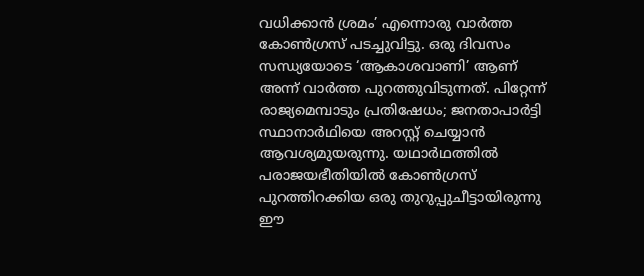വധിക്കാന്‍ ശ്രമം’ എന്നൊരു വാര്‍ത്ത കോണ്‍ഗ്രസ് പടച്ചുവിട്ടു. ഒരു ദിവസം  സന്ധ്യയോടെ ‘ആകാശവാണി’ ആണ് അന്ന് വാര്‍ത്ത പുറത്തുവിടുന്നത്. പിറ്റേന്ന് രാജ്യമെമ്പാടും പ്രതിഷേധം; ജനതാപാര്‍ട്ടി സ്ഥാനാര്‍ഥിയെ അറസ്റ്റ് ചെയ്യാന്‍ ആവശ്യമുയരുന്നു. യഥാര്‍ഥത്തില്‍ പരാജയഭീതിയില്‍ കോണ്‍ഗ്രസ് പുറത്തിറക്കിയ ഒരു തുറുപ്പുചീട്ടായിരുന്നു ഈ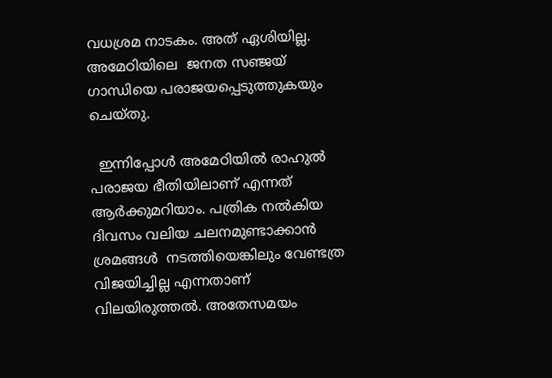വധശ്രമ നാടകം. അത് ഏശിയില്ല. അമേഠിയിലെ  ജനത സഞ്ജയ് ഗാന്ധിയെ പരാജയപ്പെടുത്തുകയും ചെയ്തു.

  ഇന്നിപ്പോള്‍ അമേഠിയില്‍ രാഹുല്‍ പരാജയ ഭീതിയിലാണ് എന്നത് ആര്‍ക്കുമറിയാം. പത്രിക നല്‍കിയ ദിവസം വലിയ ചലനമുണ്ടാക്കാന്‍ ശ്രമങ്ങള്‍  നടത്തിയെങ്കിലും വേണ്ടത്ര വിജയിച്ചില്ല എന്നതാണ് വിലയിരുത്തല്‍. അതേസമയം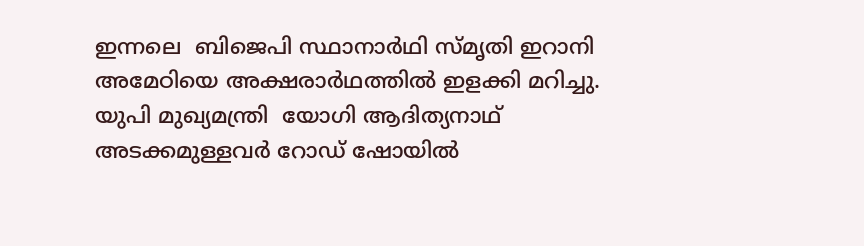ഇന്നലെ  ബിജെപി സ്ഥാനാര്‍ഥി സ്മൃതി ഇറാനി അമേഠിയെ അക്ഷരാര്‍ഥത്തില്‍ ഇളക്കി മറിച്ചു. യുപി മുഖ്യമന്ത്രി  യോഗി ആദിത്യനാഥ് അടക്കമുള്ളവര്‍ റോഡ് ഷോയില്‍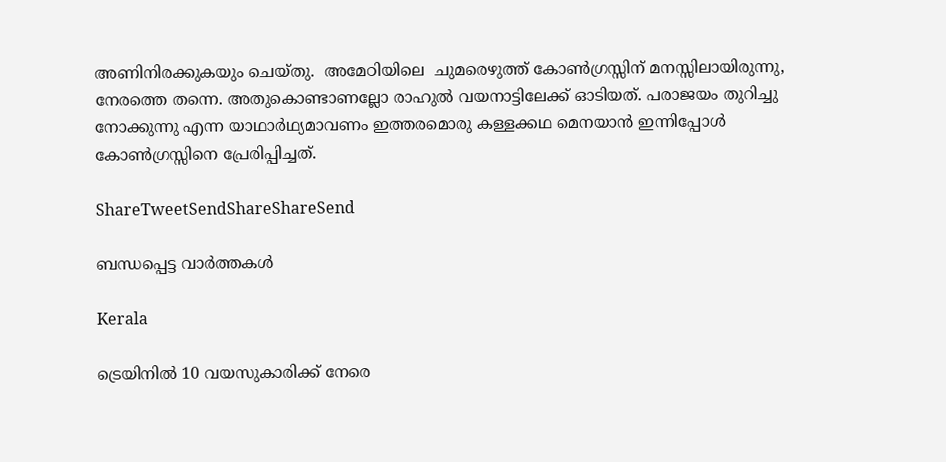അണിനിരക്കുകയും ചെയ്തു.  അമേഠിയിലെ  ചുമരെഴുത്ത് കോണ്‍ഗ്രസ്സിന് മനസ്സിലായിരുന്നു, നേരത്തെ തന്നെ. അതുകൊണ്ടാണല്ലോ രാഹുല്‍ വയനാട്ടിലേക്ക് ഓടിയത്. പരാജയം തുറിച്ചു നോക്കുന്നു എന്ന യാഥാര്‍ഥ്യമാവണം ഇത്തരമൊരു കള്ളക്കഥ മെനയാന്‍ ഇന്നിപ്പോള്‍ കോണ്‍ഗ്രസ്സിനെ പ്രേരിപ്പിച്ചത്.

ShareTweetSendShareShareSend

ബന്ധപ്പെട്ട വാര്‍ത്തകള്‍

Kerala

ട്രെയിനിൽ 10 വയസുകാരിക്ക് നേരെ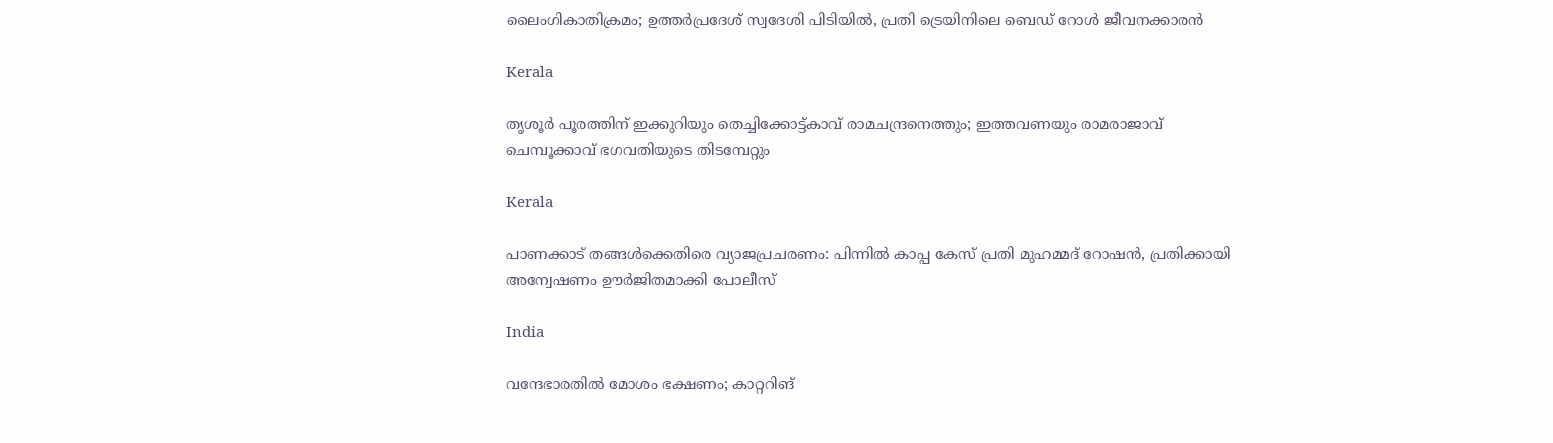ലൈംഗികാതിക്രമം; ഉത്തർപ്രദേശ് സ്വദേശി പിടിയിൽ, പ്രതി ട്രെയിനിലെ ബെഡ് റോൾ ജീവനക്കാരൻ

Kerala

തൃശൂർ പൂരത്തിന് ഇക്കുറിയും തെച്ചിക്കോട്ട്കാവ് രാമചന്ദ്രനെത്തും; ഇത്തവണയും രാമരാജാവ് ചെമ്പൂക്കാവ് ഭഗവതിയുടെ തിടമ്പേറ്റും

Kerala

പാണക്കാട് തങ്ങൾക്കെതിരെ വ്യാജപ്രചരണം: പിന്നിൽ കാപ്പ കേസ് പ്രതി മുഹമ്മദ് റോഷൻ, പ്രതിക്കായി അന്വേഷണം ഊർജിതമാക്കി പോലീസ്

India

വന്ദേഭാരതിൽ മോശം ഭക്ഷണം; കാറ്ററിങ്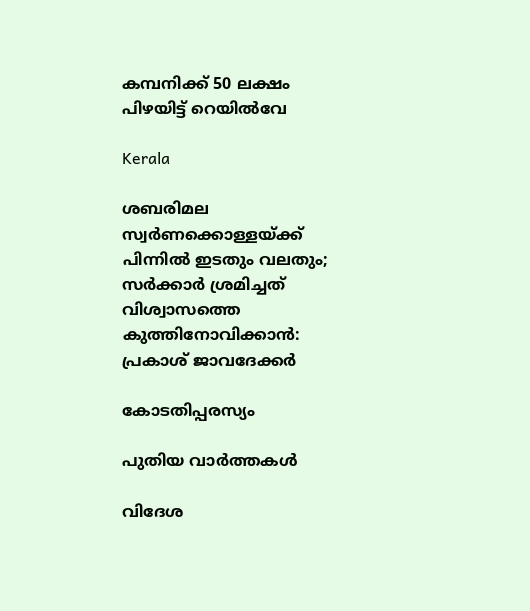കമ്പനിക്ക് 50 ലക്ഷം പിഴയിട്ട് റെയിൽവേ

Kerala

ശബരിമല സ്വർണക്കൊള്ളയ്‌ക്ക് പിന്നിൽ ഇടതും വലതും; സര്‍ക്കാര്‍ ശ്രമിച്ചത് വിശ്വാസത്തെ കുത്തിനോവിക്കാൻ: പ്രകാശ് ജാവദേക്കര്‍

കോടതിപ്പരസ്യം

പുതിയ വാര്‍ത്തകള്‍

വിദേശ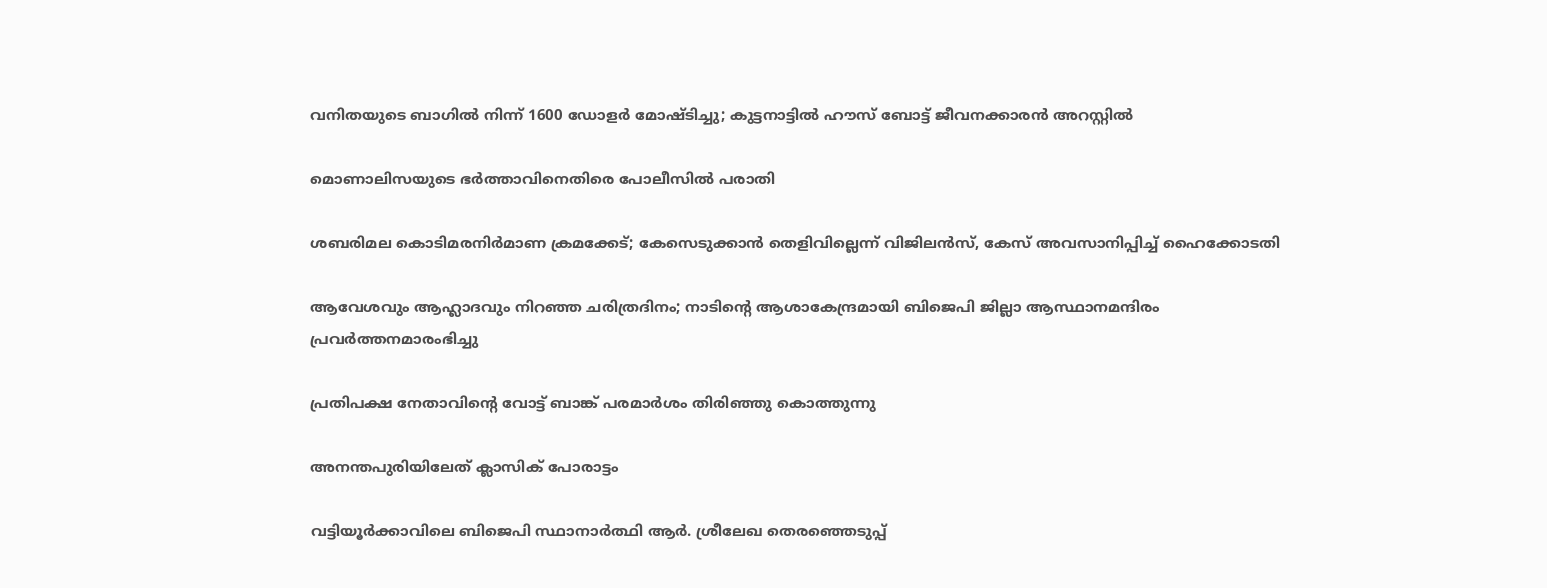വനിതയുടെ ബാഗിൽ നിന്ന് 1600 ഡോളർ മോഷ്ടിച്ചു; കുട്ടനാട്ടിൽ ഹൗസ് ബോട്ട് ജീവനക്കാരൻ അറസ്റ്റിൽ

മൊണാലിസയുടെ ഭർത്താവിനെതിരെ പോലീസിൽ പരാതി

ശബരിമല കൊടിമരനിർമാണ ക്രമക്കേട്; കേസെടുക്കാൻ തെളിവില്ലെന്ന് വിജിലൻസ്, കേസ് അവസാനിപ്പിച്ച് ഹൈക്കോടതി

ആവേശവും ആഹ്ലാദവും നിറഞ്ഞ ചരിത്രദിനം; നാടിന്റെ ആശാകേന്ദ്രമായി ബിജെപി ജില്ലാ ആസ്ഥാനമന്ദിരം പ്രവര്‍ത്തനമാരംഭിച്ചു

പ്രതിപക്ഷ നേതാവിന്റെ വോട്ട് ബാങ്ക് പരമാര്‍ശം തിരിഞ്ഞു കൊത്തുന്നു

അനന്തപുരിയിലേത് ക്ലാസിക് പോരാട്ടം

വട്ടിയൂര്‍ക്കാവിലെ ബിജെപി സ്ഥാനാര്‍ത്ഥി ആര്‍. ശ്രീലേഖ തെരഞ്ഞെടുപ്പ്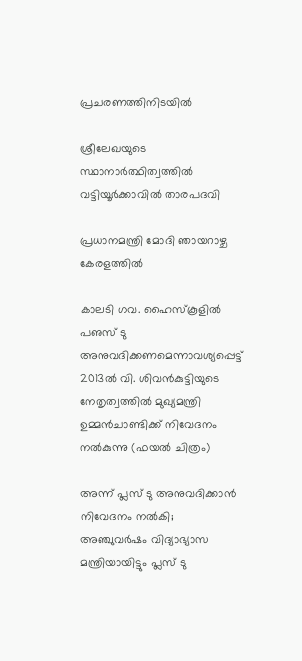പ്രചരണത്തിനിടയില്‍

ശ്രീലേഖയുടെ സ്ഥാനാര്‍ത്ഥിത്വത്തില്‍ വട്ടിയൂര്‍ക്കാവില്‍ താരപദവി

പ്രധാനമന്ത്രി മോദി ഞായറാഴ്ച കേരളത്തില്‍

കാലടി ഗവ. ഹൈസ്‌കൂളില്‍ പഌസ് ടു അനുവദിക്കണമെന്നാവശ്യപ്പെട്ട് 2013ല്‍ വി. ശിവന്‍കുട്ടിയുടെ നേതൃത്വത്തില്‍ മുഖ്യമന്ത്രി ഉമ്മന്‍ചാണ്ടിക്ക് നിവേദനം നല്‍കുന്നു (ഫയല്‍ ചിത്രം)

അന്ന് പ്ലസ് ടു അനുവദിക്കാന്‍ നിവേദനം നല്‍കി; അഞ്ചുവര്‍ഷം വിദ്യാഭ്യാസ മന്ത്രിയായിട്ടും പ്ലസ് ടു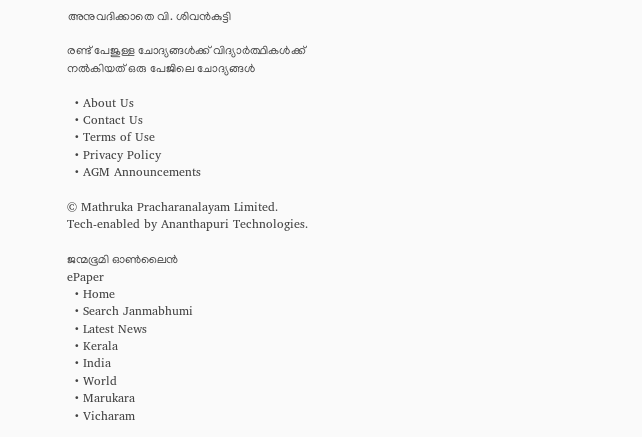അനുവദിക്കാതെ വി. ശിവന്‍കുട്ടി

രണ്ട് പേജുള്ള ചോദ്യങ്ങള്‍ക്ക് വിദ്യാര്‍ത്ഥികള്‍ക്ക് നല്‍കിയത് ഒരു പേജിലെ ചോദ്യങ്ങള്‍

  • About Us
  • Contact Us
  • Terms of Use
  • Privacy Policy
  • AGM Announcements

© Mathruka Pracharanalayam Limited.
Tech-enabled by Ananthapuri Technologies.

ജന്മഭൂമി ഓണ്‍ലൈന്‍
ePaper
  • Home
  • Search Janmabhumi
  • Latest News
  • Kerala
  • India
  • World
  • Marukara
  • Vicharam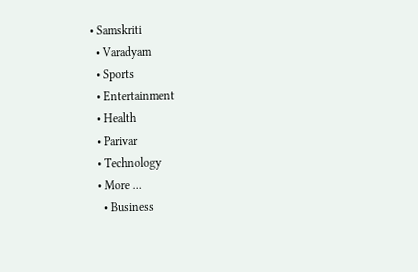• Samskriti
  • Varadyam
  • Sports
  • Entertainment
  • Health
  • Parivar
  • Technology
  • More …
    • Business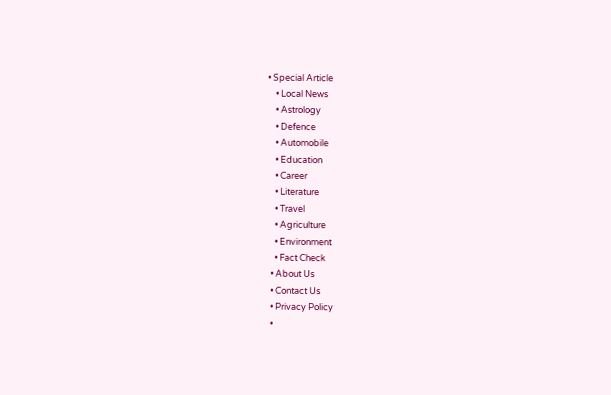• Special Article
    • Local News
    • Astrology
    • Defence
    • Automobile
    • Education
    • Career
    • Literature
    • Travel
    • Agriculture
    • Environment
    • Fact Check
  • About Us
  • Contact Us
  • Privacy Policy
  •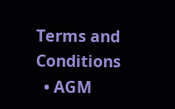Terms and Conditions
  • AGM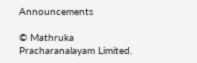Announcements

© Mathruka Pracharanalayam Limited.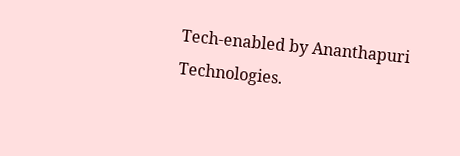Tech-enabled by Ananthapuri Technologies.